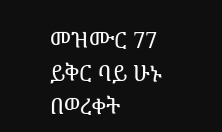መዝሙር 77
ይቅር ባይ ሁኑ
በወረቀት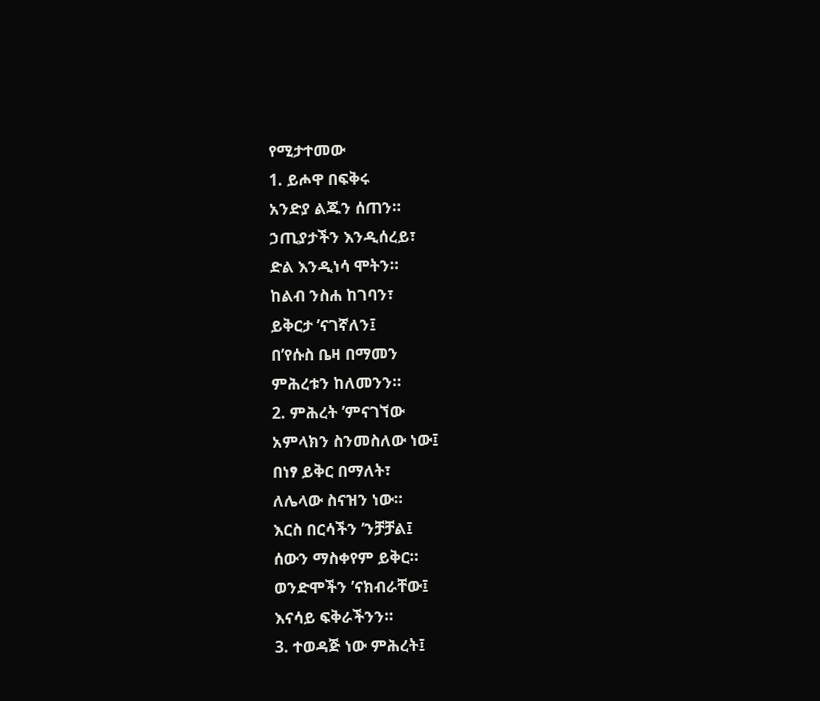የሚታተመው
1. ይሖዋ በፍቅሩ
አንድያ ልጁን ሰጠን።
ኃጢያታችን እንዲሰረይ፣
ድል እንዲነሳ ሞትን።
ከልብ ንስሐ ከገባን፣
ይቅርታ ’ናገኛለን፤
በ’የሱስ ቤዛ በማመን
ምሕረቱን ከለመንን።
2. ምሕረት ’ምናገኘው
አምላክን ስንመስለው ነው፤
በነፃ ይቅር በማለት፣
ለሌላው ስናዝን ነው።
እርስ በርሳችን ’ንቻቻል፤
ሰውን ማስቀየም ይቅር።
ወንድሞችን ’ናክብራቸው፤
እናሳይ ፍቅራችንን።
3. ተወዳጅ ነው ምሕረት፤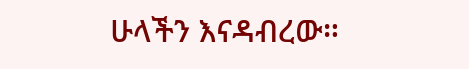ሁላችን እናዳብረው።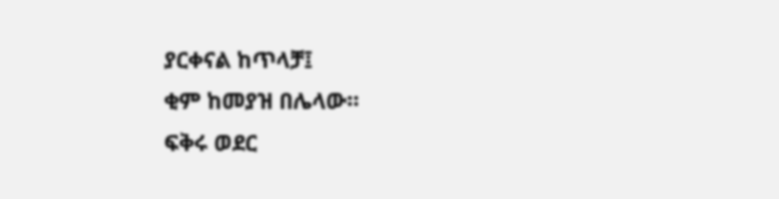ያርቀናል ከጥላቻ፤
ቂም ከመያዝ በሌላው።
ፍቅሩ ወደር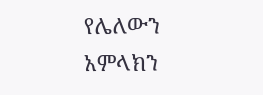የሌለውን
አምላክን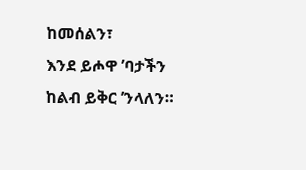ከመሰልን፣
እንደ ይሖዋ ’ባታችን
ከልብ ይቅር ’ንላለን።